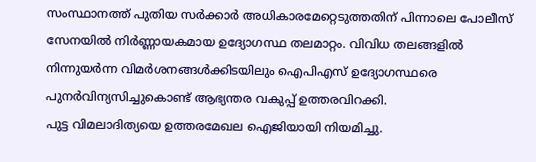സംസ്ഥാനത്ത് പുതിയ സർക്കാർ അധികാരമേറ്റെടുത്തതിന് പിന്നാലെ പോലീസ് സേനയിൽ നിർണ്ണായകമായ ഉദ്യോഗസ്ഥ തലമാറ്റം. വിവിധ തലങ്ങളിൽ നിന്നുയർന്ന വിമർശനങ്ങൾക്കിടയിലും ഐപിഎസ് ഉദ്യോഗസ്ഥരെ പുനർവിന്യസിച്ചുകൊണ്ട് ആഭ്യന്തര വകുപ്പ് ഉത്തരവിറക്കി.
പുട്ട വിമലാദിത്യയെ ഉത്തരമേഖല ഐജിയായി നിയമിച്ചു.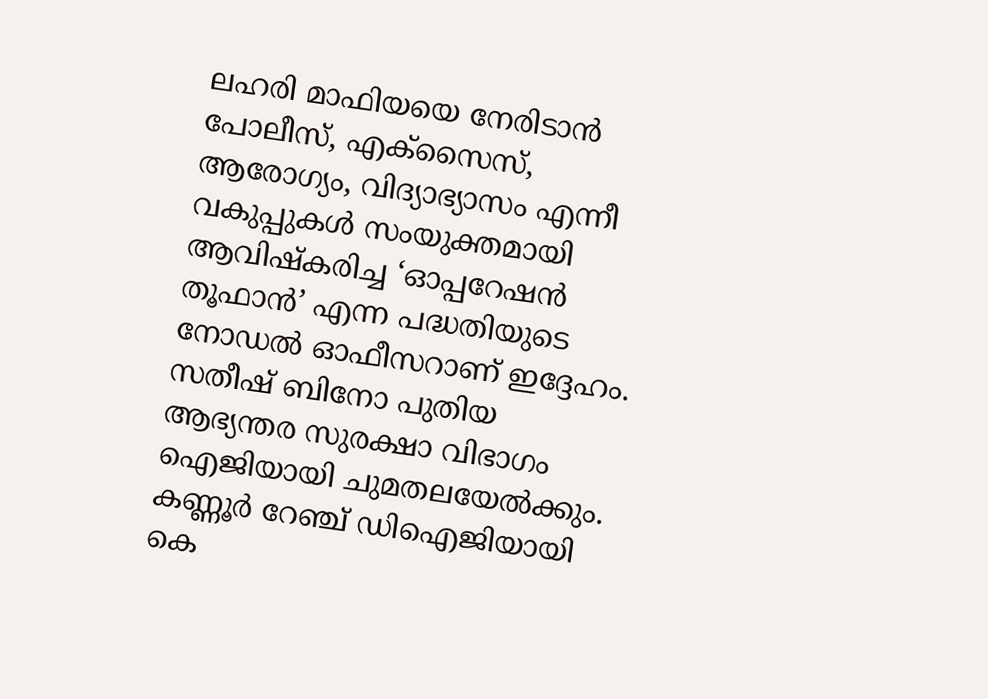ലഹരി മാഫിയയെ നേരിടാൻ പോലീസ്, എക്സൈസ്, ആരോഗ്യം, വിദ്യാഭ്യാസം എന്നീ വകുപ്പുകൾ സംയുക്തമായി ആവിഷ്കരിച്ച ‘ഓപ്പറേഷൻ തൂഫാൻ’ എന്ന പദ്ധതിയുടെ നോഡൽ ഓഫീസറാണ് ഇദ്ദേഹം. സതീഷ് ബിനോ പുതിയ ആഭ്യന്തര സുരക്ഷാ വിഭാഗം ഐജിയായി ചുമതലയേൽക്കും.
കണ്ണൂർ റേഞ്ച് ഡിഐജിയായി കെ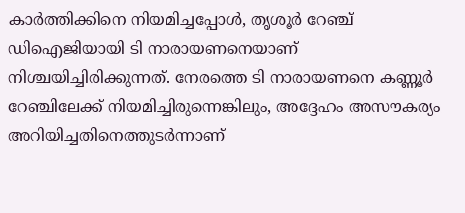കാർത്തിക്കിനെ നിയമിച്ചപ്പോൾ, തൃശൂർ റേഞ്ച് ഡിഐജിയായി ടി നാരായണനെയാണ് നിശ്ചയിച്ചിരിക്കുന്നത്. നേരത്തെ ടി നാരായണനെ കണ്ണൂർ റേഞ്ചിലേക്ക് നിയമിച്ചിരുന്നെങ്കിലും, അദ്ദേഹം അസൗകര്യം അറിയിച്ചതിനെത്തുടർന്നാണ്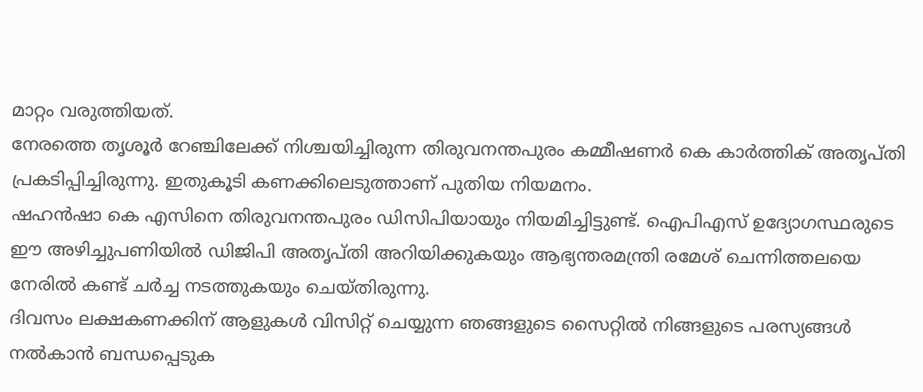മാറ്റം വരുത്തിയത്.
നേരത്തെ തൃശൂർ റേഞ്ചിലേക്ക് നിശ്ചയിച്ചിരുന്ന തിരുവനന്തപുരം കമ്മീഷണർ കെ കാർത്തിക് അതൃപ്തി പ്രകടിപ്പിച്ചിരുന്നു. ഇതുകൂടി കണക്കിലെടുത്താണ് പുതിയ നിയമനം.
ഷഹൻഷാ കെ എസിനെ തിരുവനന്തപുരം ഡിസിപിയായും നിയമിച്ചിട്ടുണ്ട്. ഐപിഎസ് ഉദ്യോഗസ്ഥരുടെ ഈ അഴിച്ചുപണിയിൽ ഡിജിപി അതൃപ്തി അറിയിക്കുകയും ആഭ്യന്തരമന്ത്രി രമേശ് ചെന്നിത്തലയെ നേരിൽ കണ്ട് ചർച്ച നടത്തുകയും ചെയ്തിരുന്നു.
ദിവസം ലക്ഷകണക്കിന് ആളുകൾ വിസിറ്റ് ചെയ്യുന്ന ഞങ്ങളുടെ സൈറ്റിൽ നിങ്ങളുടെ പരസ്യങ്ങൾ നൽകാൻ ബന്ധപ്പെടുക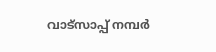വാട്സാപ്പ് നമ്പർ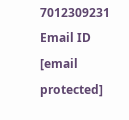7012309231 Email ID [email protected]